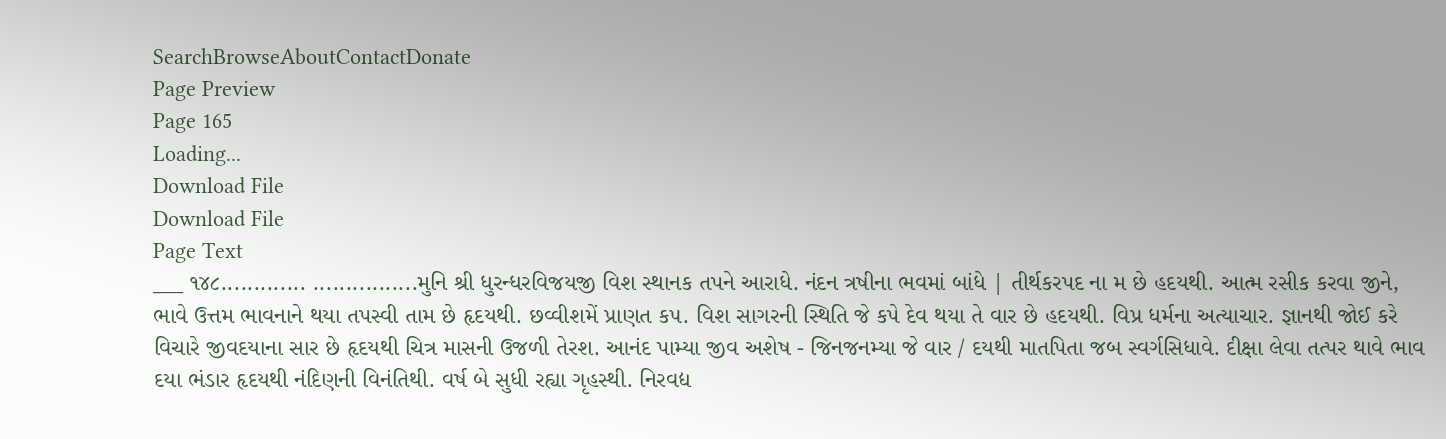SearchBrowseAboutContactDonate
Page Preview
Page 165
Loading...
Download File
Download File
Page Text
___ ૧૪૮............. ................મુનિ શ્રી ધુરન્ધરવિજયજી વિશ સ્થાનક તપને આરાધે. નંદન ત્રષીના ભવમાં બાંધે | તીર્થકરપદ ના મ છે હદયથી. આત્મ રસીક કરવા જીને, ભાવે ઉત્તમ ભાવનાને થયા તપસ્વી તામ છે હૃદયથી. છવ્વીશમેં પ્રાણત ક૫. વિશ સાગરની સ્થિતિ જે કપે દેવ થયા તે વાર છે હદયથી. વિપ્ર ધર્મના અત્યાચાર. જ્ઞાનથી જોઈ કરે વિચારે જીવદયાના સાર છે હૃદયથી ચિત્ર માસની ઉજળી તેરશ. આનંદ પામ્યા જીવ અશેષ - જિનજનમ્યા જે વાર / દયથી માતપિતા જબ સ્વર્ગસિધાવે. દીક્ષા લેવા તત્પર થાવે ભાવ દયા ભંડાર હૃદયથી નંદિણની વિનંતિથી. વર્ષ બે સુધી રહ્યા ગૃહસ્થી. નિરવદ્ય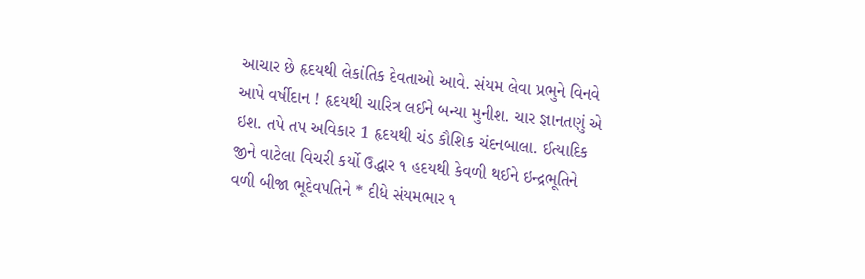આચાર છે હૃદયથી લેકાંતિક દેવતાઓ આવે. સંયમ લેવા પ્રભુને વિનવે આપે વર્ષીદાન ! હૃદયથી ચારિત્ર લઈને બન્યા મુનીશ. ચાર જ્ઞાનતણું એ ઇશ. તપે તપ અવિકાર 1 હૃદયથી ચંડ કૌશિક ચંદનબાલા. ઈત્યાદિક જીને વાટેલા વિચરી કર્યો ઉદ્ધાર ૧ હદયથી કેવળી થઈને ઇન્દ્રભૂતિને વળી બીજા ભૂદેવપતિને * દીધે સંયમભાર ૧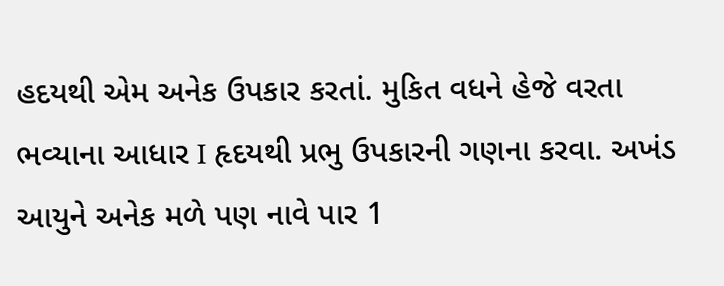હદયથી એમ અનેક ઉપકાર કરતાં. મુકિત વધને હેજે વરતા ભવ્યાના આધાર I હૃદયથી પ્રભુ ઉપકારની ગણના કરવા. અખંડ આયુને અનેક મળે પણ નાવે પાર 1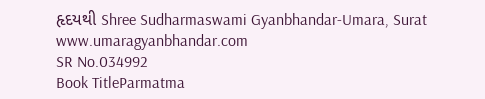હૃદયથી Shree Sudharmaswami Gyanbhandar-Umara, Surat www.umaragyanbhandar.com
SR No.034992
Book TitleParmatma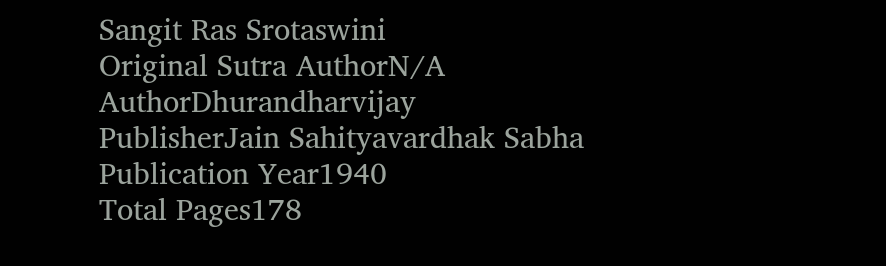Sangit Ras Srotaswini
Original Sutra AuthorN/A
AuthorDhurandharvijay
PublisherJain Sahityavardhak Sabha
Publication Year1940
Total Pages178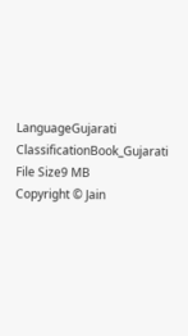LanguageGujarati
ClassificationBook_Gujarati
File Size9 MB
Copyright © Jain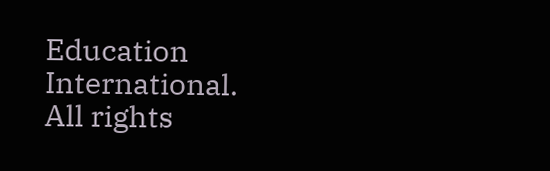Education International. All rights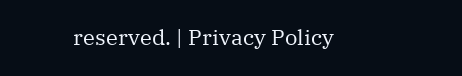reserved. | Privacy Policy